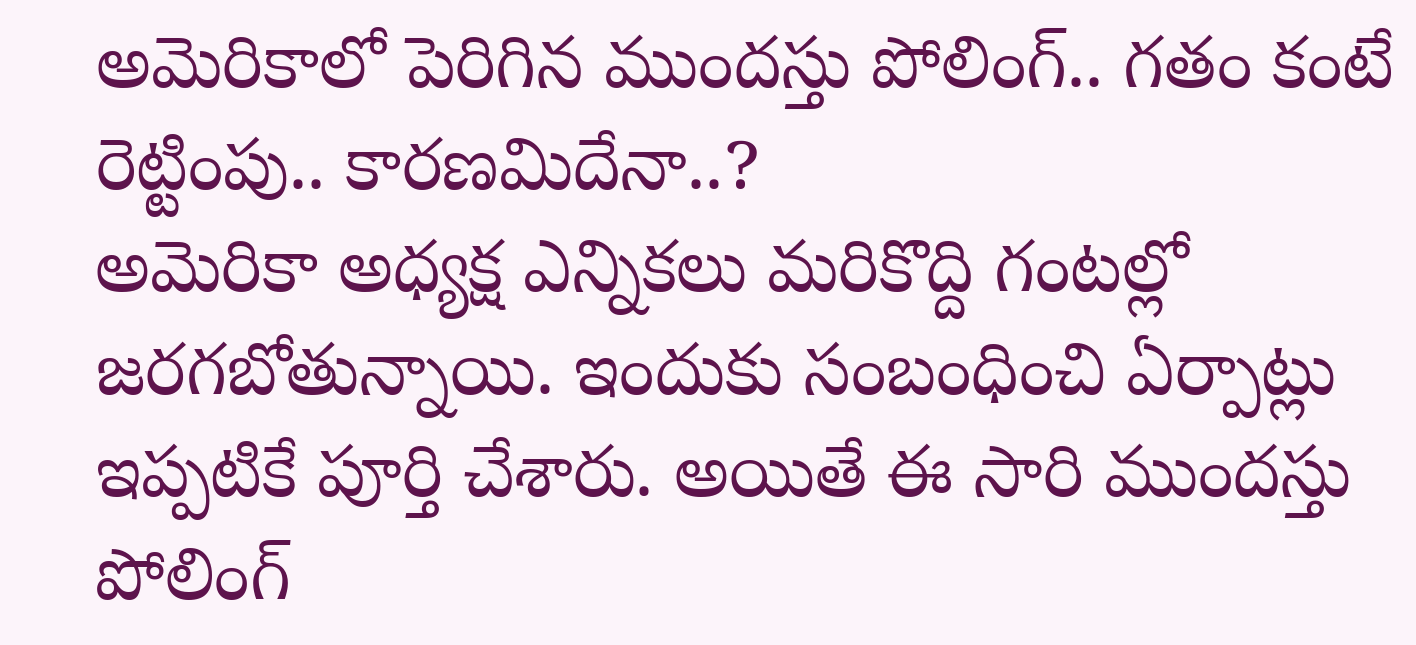అమెరికాలో పెరిగిన ముందస్తు పోలింగ్.. గతం కంటే రెట్టింపు.. కారణమిదేనా..?
అమెరికా అధ్యక్ష ఎన్నికలు మరికొద్ది గంటల్లో జరగబోతున్నాయి. ఇందుకు సంబంధించి ఏర్పాట్లు ఇప్పటికే పూర్తి చేశారు. అయితే ఈ సారి ముందస్తు పోలింగ్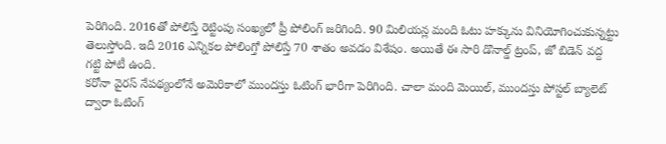పెరిగింది. 2016తో పోలిస్తే రెట్టింపు సంఖ్యలో ప్రీ పోలింగ్ జరిగింది. 90 మిలియన్ల మంది ఓటు హక్కును వినియోగించుకున్నట్టు తెలుస్తోంది. ఇదీ 2016 ఎన్నికల పోలింగ్తో పోలిస్తే 70 శాతం అవడం విశేషం. అయితే ఈ సారి డొనాల్డ్ ట్రంప్, జో బిడెన్ వద్ద గట్టి పోటీ ఉంది.
కరోనా వైరస్ నేపథ్యంలోనే అమెరికాలో ముందస్తు ఓటింగ్ భారీగా పెరిగింది. చాలా మంది మెయిల్, ముందస్తు పోస్టల్ బ్యాలెట్ ద్వారా ఓటింగ్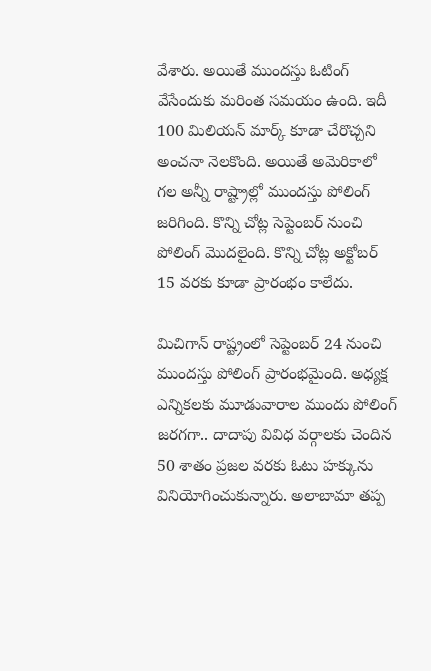వేశారు. అయితే ముందస్తు ఓటింగ్ వేసేందుకు మరింత సమయం ఉంది. ఇదీ 100 మిలియన్ మార్క్ కూడా చేరొచ్చని అంచనా నెలకొంది. అయితే అమెరికాలో గల అన్నీ రాష్ట్రాల్లో ముందస్తు పోలింగ్ జరిగింది. కొన్ని చోట్ల సెప్టెంబర్ నుంచి పోలింగ్ మొదలైంది. కొన్ని చోట్ల అక్టోబర్ 15 వరకు కూడా ప్రారంభం కాలేదు.

మిచిగాన్ రాష్ట్రంలో సెప్టెంబర్ 24 నుంచి ముందస్తు పోలింగ్ ప్రారంభమైంది. అధ్యక్ష ఎన్నికలకు మూడువారాల ముందు పోలింగ్ జరగగా.. దాదాపు వివిధ వర్గాలకు చెందిన 50 శాతం ప్రజల వరకు ఓటు హక్కును వినియోగించుకున్నారు. అలాబామా తప్ప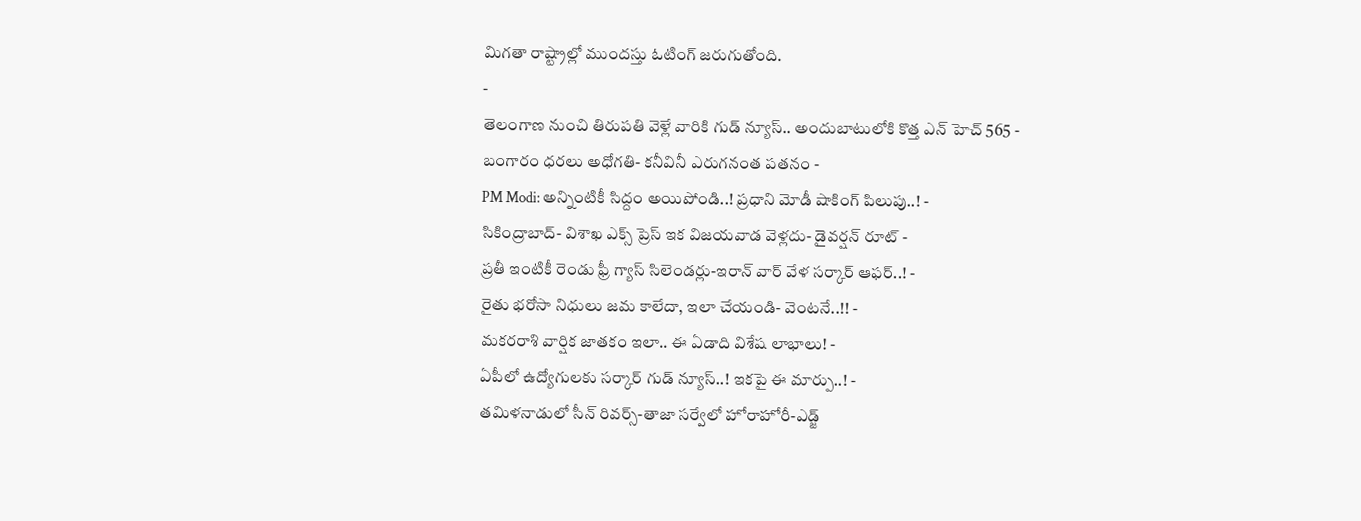మిగతా రాష్ట్రాల్లో ముందస్తు ఓటింగ్ జరుగుతోంది.
-
తెలంగాణ నుంచి తిరుపతి వెళ్లే వారికి గుడ్ న్యూస్.. అందుబాటులోకి కొత్త ఎన్ హెచ్ 565 -
బంగారం ధరలు అధోగతి- కనీవినీ ఎరుగనంత పతనం -
PM Modi: అన్నింటికీ సిద్దం అయిపోండి..! ప్రధాని మోడీ షాకింగ్ పిలుపు..! -
సికింద్రాబాద్- విశాఖ ఎక్స్ ప్రెస్ ఇక విజయవాడ వెళ్లదు- డైవర్షన్ రూట్ -
ప్రతీ ఇంటికీ రెండు ఫ్రీ గ్యాస్ సిలెండర్లు-ఇరాన్ వార్ వేళ సర్కార్ ఆఫర్..! -
రైతు భరోసా నిధులు జమ కాలేదా, ఇలా చేయండి- వెంటనే..!! -
మకరరాశి వార్షిక జాతకం ఇలా.. ఈ ఏడాది విశేష లాభాలు! -
ఏపీలో ఉద్యోగులకు సర్కార్ గుడ్ న్యూస్..! ఇకపై ఈ మార్పు..! -
తమిళనాడులో సీన్ రివర్స్-తాజా సర్వేలో హోరాహోరీ-ఎడ్జ్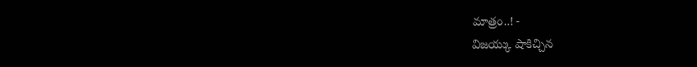మాత్రం..! -
విజయ్కు షాకిచ్చిన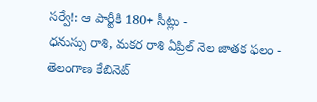సర్వే!: ఆ పార్టీకి 180+ సీట్లు -
ధనుస్సు రాశి, మకర రాశి ఏప్రిల్ నెల జాతక ఫలం -
తెలంగాణ కేబినెట్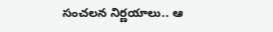సంచలన నిర్ణయాలు.. ఆ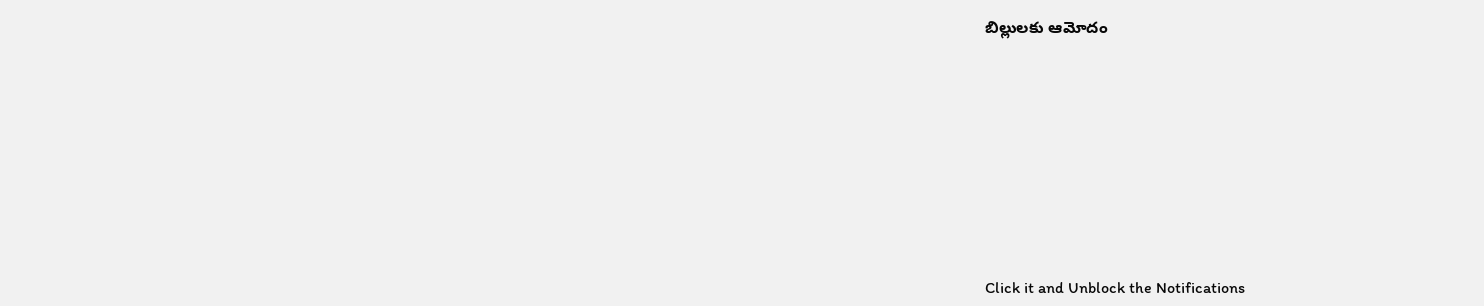బిల్లులకు ఆమోదం












Click it and Unblock the Notifications